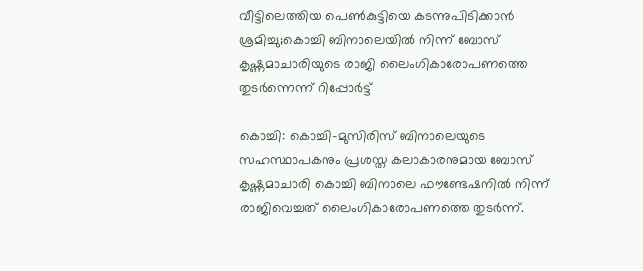വീട്ടിലെത്തിയ പെൺകുട്ടിയെ കടന്നുപിടിക്കാൻ ശ്രമിച്ചു;കൊച്ചി ബിനാലെയിൽ നിന്ന് ബോസ് കൃഷ്ണമാചാരിയുടെ രാജി ലൈംഗികാരോപണത്തെ തുടര്‍ന്നെന്ന് റിപ്പോർട്ട്

കൊച്ചി: കൊച്ചി-മുസിരിസ് ബിനാലെയുടെ സഹസ്ഥാപകനും പ്രശസ്ത കലാകാരനുമായ ബോസ് കൃഷ്ണമാചാരി കൊച്ചി ബിനാലെ ഫൗണ്ടേഷനില്‍ നിന്ന് രാജിവെച്ചത് ലൈംഗികാരോപണത്തെ തുടര്‍ന്ന്.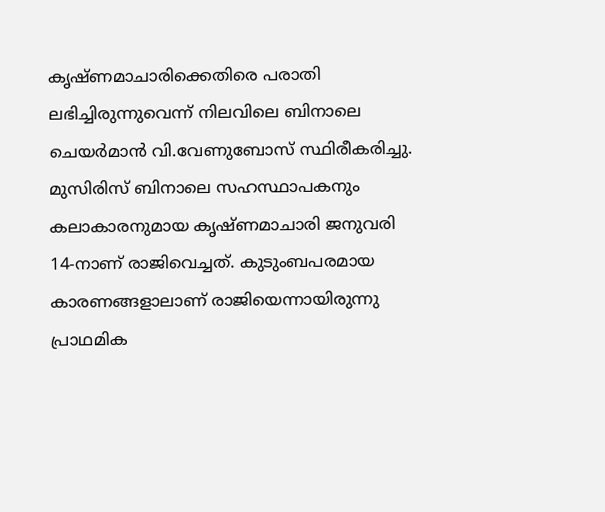കൃഷ്ണമാചാരിക്കെതിരെ പരാതി ലഭിച്ചിരുന്നുവെന്ന് നിലവിലെ ബിനാലെ ചെയര്‍മാന്‍ വി.വേണുബോസ് സ്ഥിരീകരിച്ചു. മുസിരിസ് ബിനാലെ സഹസ്ഥാപകനും കലാകാരനുമായ കൃഷ്ണമാചാരി ജനുവരി 14-നാണ് രാജിവെച്ചത്. കുടുംബപരമായ കാരണങ്ങളാലാണ് രാജിയെന്നായിരുന്നു പ്രാഥമിക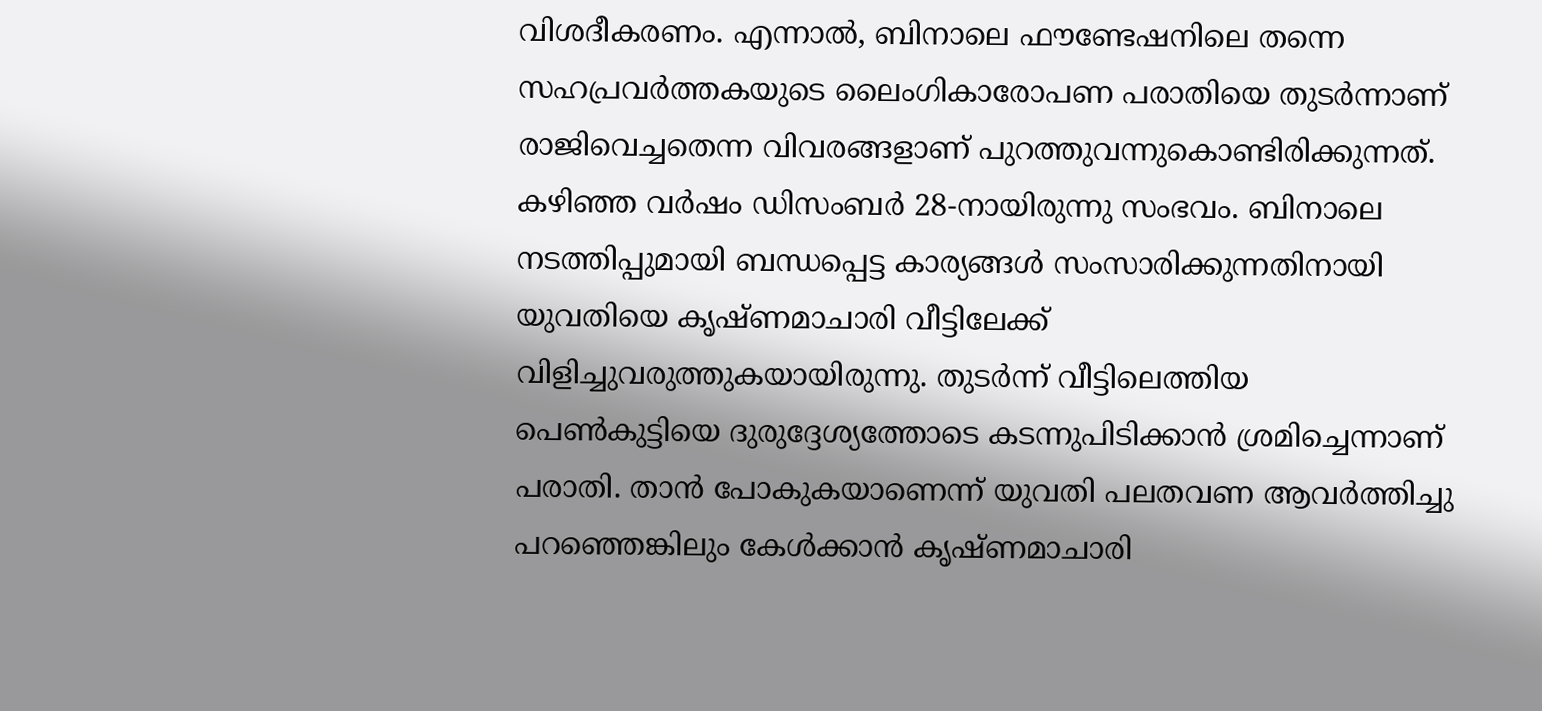വിശദീകരണം. എന്നാല്‍, ബിനാലെ ഫൗണ്ടേഷനിലെ തന്നെ സഹപ്രവര്‍ത്തകയുടെ ലൈംഗികാരോപണ പരാതിയെ തുടർന്നാണ് രാജിവെച്ചതെന്ന വിവരങ്ങളാണ് പുറത്തുവന്നുകൊണ്ടിരിക്കുന്നത്. കഴിഞ്ഞ വര്‍ഷം ഡിസംബര്‍ 28-നായിരുന്നു സംഭവം. ബിനാലെ നടത്തിപ്പുമായി ബന്ധപ്പെട്ട കാര്യങ്ങള്‍ സംസാരിക്കുന്നതിനായി യുവതിയെ കൃഷ്ണമാചാരി വീട്ടിലേക്ക് വിളിച്ചുവരുത്തുകയായിരുന്നു. തുടര്‍ന്ന് വീട്ടിലെത്തിയ പെണ്‍കുട്ടിയെ ദുരുദ്ദേശ്യത്തോടെ കടന്നുപിടിക്കാന്‍ ശ്രമിച്ചെന്നാണ് പരാതി. താന്‍ പോകുകയാണെന്ന് യുവതി പലതവണ ആവര്‍ത്തിച്ചു പറഞ്ഞെങ്കിലും കേള്‍ക്കാന്‍ കൃഷ്ണമാചാരി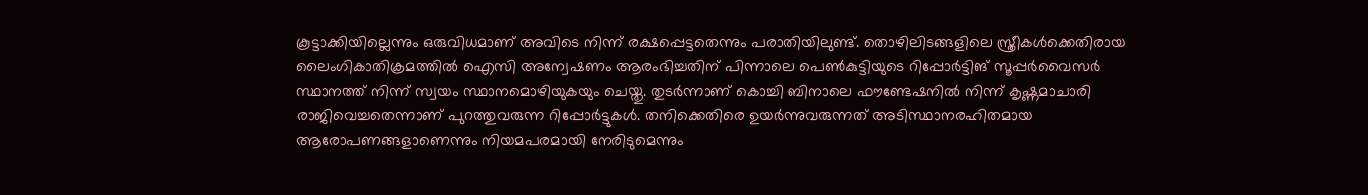കൂട്ടാക്കിയില്ലെന്നും ഒരുവിധമാണ് അവിടെ നിന്ന് രക്ഷപ്പെട്ടതെന്നും പരാതിയിലുണ്ട്. തൊഴിലിടങ്ങളിലെ സ്ത്രീകള്‍ക്കെതിരായ ലൈംഗികാതിക്രമത്തില്‍ ഐസി അന്വേഷണം ആരംഭിച്ചതിന് പിന്നാലെ പെണ്‍കുട്ടിയുടെ റിപ്പോര്‍ട്ടിങ് സൂപ്പര്‍വൈസര്‍ സ്ഥാനത്ത് നിന്ന് സ്വയം സ്ഥാനമൊഴിയുകയും ചെയ്തു. തുടര്‍ന്നാണ് കൊച്ചി ബിനാലെ ഫൗണ്ടേഷനില്‍ നിന്ന് കൃഷ്ണമാചാരി രാജിവെച്ചതെന്നാണ് പുറത്തുവരുന്ന റിപ്പോര്‍ട്ടുകള്‍. തനിക്കെതിരെ ഉയര്‍ന്നുവരുന്നത് അടിസ്ഥാനരഹിതമായ ആരോപണങ്ങളാണെന്നും നിയമപരമായി നേരിടുമെന്നും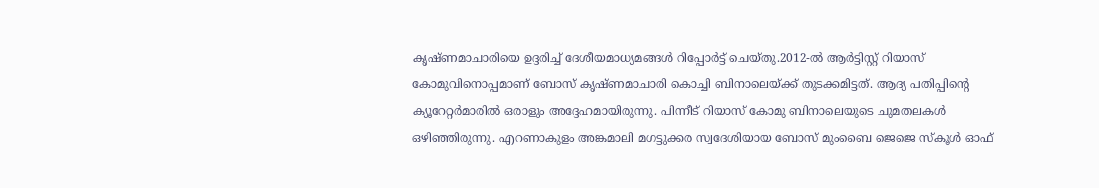കൃഷ്ണമാചാരിയെ ഉദ്ദരിച്ച് ദേശീയമാധ്യമങ്ങള്‍ റിപ്പോര്‍ട്ട് ചെയ്തു.2012-ല്‍ ആര്‍ട്ടിസ്റ്റ് റിയാസ് കോമുവിനൊപ്പമാണ് ബോസ് കൃഷ്ണമാചാരി കൊച്ചി ബിനാലെയ്ക്ക് തുടക്കമിട്ടത്. ആദ്യ പതിപ്പിന്റെ ക്യൂറേറ്റര്‍മാരില്‍ ഒരാളും അദ്ദേഹമായിരുന്നു. പിന്നീട് റിയാസ് കോമു ബിനാലെയുടെ ചുമതലകള്‍ ഒഴിഞ്ഞിരുന്നു. എറണാകുളം അങ്കമാലി മഗട്ടുക്കര സ്വദേശിയായ ബോസ് മുംബൈ ജെജെ സ്‌കൂള്‍ ഓഫ്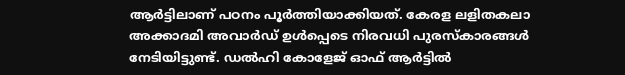ആര്‍ട്ടിലാണ് പഠനം പൂര്‍ത്തിയാക്കിയത്. കേരള ലളിതകലാ അക്കാദമി അവാര്‍ഡ് ഉള്‍പ്പെടെ നിരവധി പുരസ്‌കാരങ്ങള്‍ നേടിയിട്ടുണ്ട്. ഡല്‍ഹി കോളേജ് ഓഫ് ആര്‍ട്ടില്‍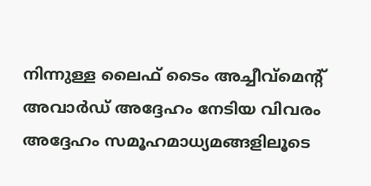നിന്നുള്ള ലൈഫ് ടൈം അച്ചീവ്‌മെന്റ് അവാര്‍ഡ് അദ്ദേഹം നേടിയ വിവരം അദ്ദേഹം സമൂഹമാധ്യമങ്ങളിലൂടെ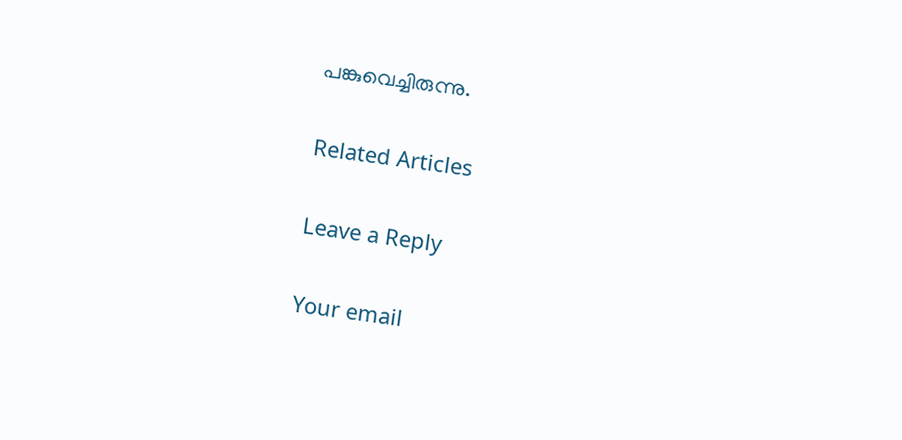പങ്കുവെച്ചിരുന്നു.

Related Articles

Leave a Reply

Your email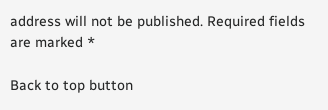address will not be published. Required fields are marked *

Back to top button